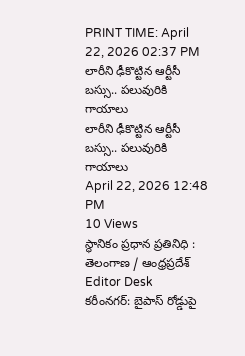PRINT TIME: April 22, 2026 02:37 PM
లారీని ఢీకొట్టిన ఆర్టీసీ బస్సు.. పలువురికి గాయాలు
లారీని ఢీకొట్టిన ఆర్టీసీ బస్సు.. పలువురికి గాయాలు
April 22, 2026 12:48 PM
10 Views
స్థానికం ప్రధాన ప్రతినిధి :
తెలంగాణ / ఆంధ్రప్రదేశ్
Editor Desk
కరీంనగర్: బైపాస్ రోడ్డుపై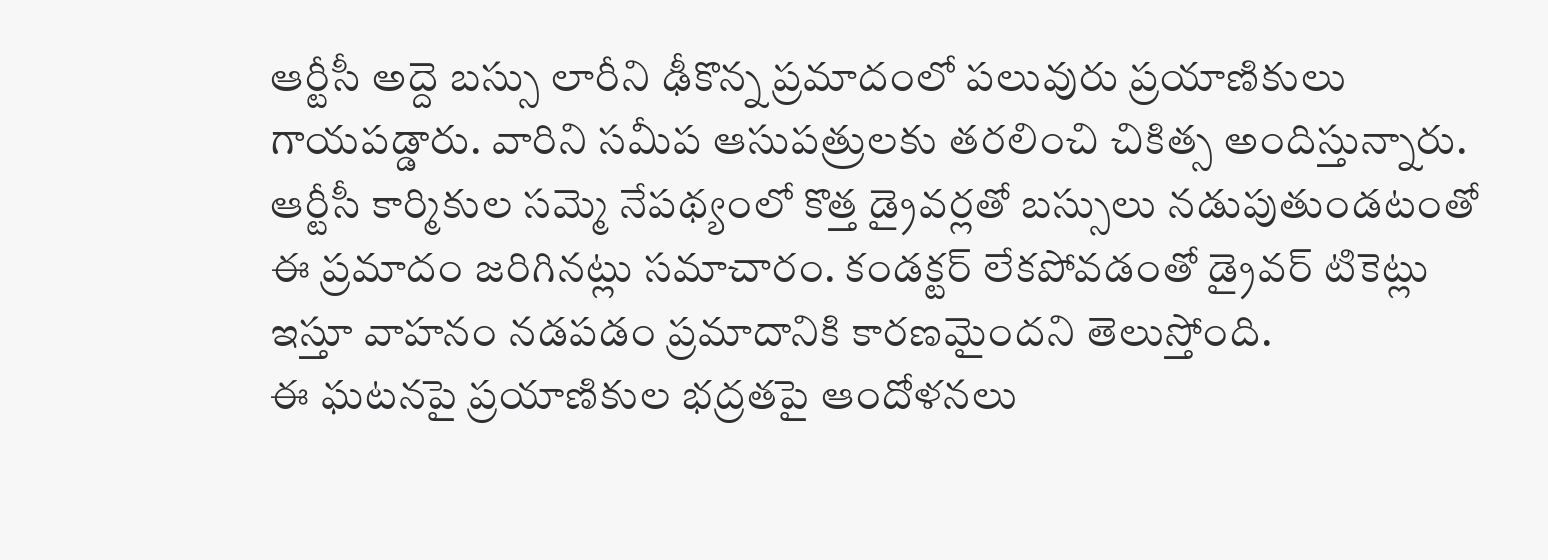ఆర్టీసీ అద్దె బస్సు లారీని ఢీకొన్న ప్రమాదంలో పలువురు ప్రయాణికులు గాయపడ్డారు. వారిని సమీప ఆసుపత్రులకు తరలించి చికిత్స అందిస్తున్నారు.
ఆర్టీసీ కార్మికుల సమ్మె నేపథ్యంలో కొత్త డ్రైవర్లతో బస్సులు నడుపుతుండటంతో ఈ ప్రమాదం జరిగినట్లు సమాచారం. కండక్టర్ లేకపోవడంతో డ్రైవర్ టికెట్లు ఇస్తూ వాహనం నడపడం ప్రమాదానికి కారణమైందని తెలుస్తోంది.
ఈ ఘటనపై ప్రయాణికుల భద్రతపై ఆందోళనలు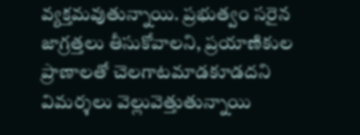వ్యక్తమవుతున్నాయి. ప్రభుత్వం సరైన జాగ్రత్తలు తీసుకోవాలని, ప్రయాణికుల ప్రాణాలతో చెలగాటమాడకూడదని విమర్శలు వెల్లువెత్తుతున్నాయి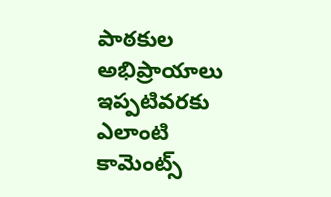పాఠకుల అభిప్రాయాలు
ఇప్పటివరకు ఎలాంటి కామెంట్స్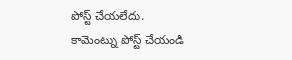పోస్ట్ చేయలేదు.
కామెంట్ను పోస్ట్ చేయండి